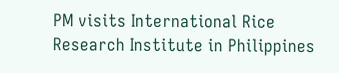PM visits International Rice Research Institute in Philippines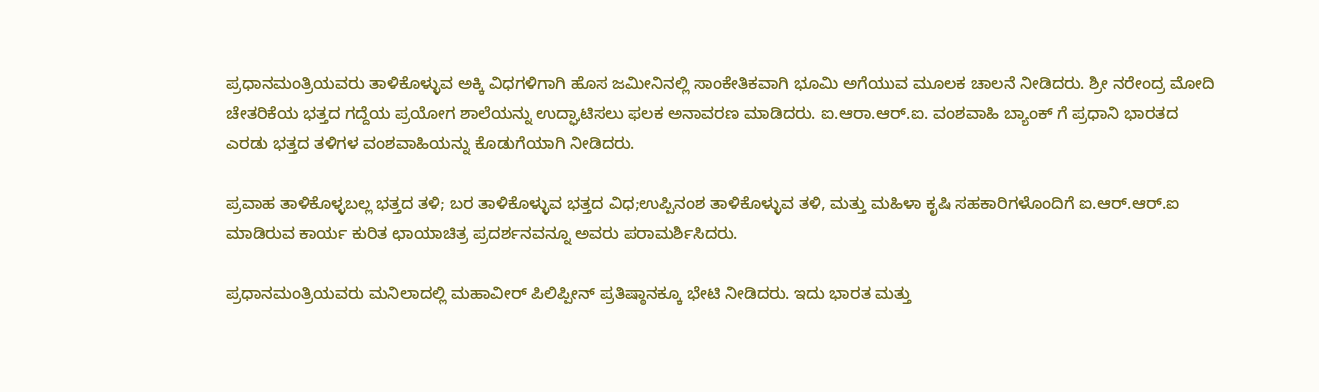ಪ್ರಧಾನಮಂತ್ರಿಯವರು ತಾಳಿಕೊಳ್ಳುವ ಅಕ್ಕಿ ವಿಧಗಳಿಗಾಗಿ ಹೊಸ ಜಮೀನಿನಲ್ಲಿ ಸಾಂಕೇತಿಕವಾಗಿ ಭೂಮಿ ಅಗೆಯುವ ಮೂಲಕ ಚಾಲನೆ ನೀಡಿದರು. ಶ್ರೀ ನರೇಂದ್ರ ಮೋದಿ ಚೇತರಿಕೆಯ ಭತ್ತದ ಗದ್ದೆಯ ಪ್ರಯೋಗ ಶಾಲೆಯನ್ನು ಉದ್ಘಾಟಿಸಲು ಫಲಕ ಅನಾವರಣ ಮಾಡಿದರು. ಐ.ಆರಾ.ಆರ್.ಐ. ವಂಶವಾಹಿ ಬ್ಯಾಂಕ್ ಗೆ ಪ್ರಧಾನಿ ಭಾರತದ ಎರಡು ಭತ್ತದ ತಳಿಗಳ ವಂಶವಾಹಿಯನ್ನು ಕೊಡುಗೆಯಾಗಿ ನೀಡಿದರು.

ಪ್ರವಾಹ ತಾಳಿಕೊಳ್ಳಬಲ್ಲ ಭತ್ತದ ತಳಿ; ಬರ ತಾಳಿಕೊಳ್ಳುವ ಭತ್ತದ ವಿಧ;ಉಪ್ಪಿನಂಶ ತಾಳಿಕೊಳ್ಳುವ ತಳಿ, ಮತ್ತು ಮಹಿಳಾ ಕೃಷಿ ಸಹಕಾರಿಗಳೊಂದಿಗೆ ಐ.ಆರ್.ಆರ್.ಐ ಮಾಡಿರುವ ಕಾರ್ಯ ಕುರಿತ ಛಾಯಾಚಿತ್ರ ಪ್ರದರ್ಶನವನ್ನೂ ಅವರು ಪರಾಮರ್ಶಿಸಿದರು.

ಪ್ರಧಾನಮಂತ್ರಿಯವರು ಮನಿಲಾದಲ್ಲಿ ಮಹಾವೀರ್ ಪಿಲಿಪ್ಪೀನ್ ಪ್ರತಿಷ್ಠಾನಕ್ಕೂ ಭೇಟಿ ನೀಡಿದರು. ಇದು ಭಾರತ ಮತ್ತು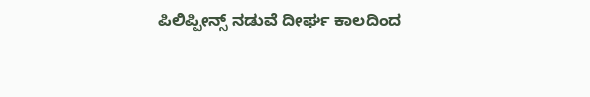ಪಿಲಿಪ್ಪೀನ್ಸ್ ನಡುವೆ ದೀರ್ಘ ಕಾಲದಿಂದ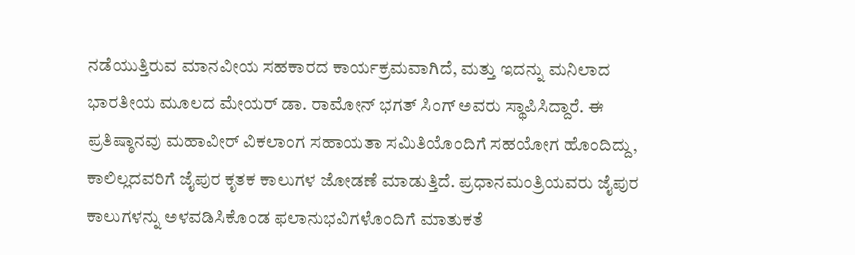ನಡೆಯುತ್ತಿರುವ ಮಾನವೀಯ ಸಹಕಾರದ ಕಾರ್ಯಕ್ರಮವಾಗಿದೆ, ಮತ್ತು ಇದನ್ನು ಮನಿಲಾದ ಭಾರತೀಯ ಮೂಲದ ಮೇಯರ್ ಡಾ. ರಾಮೋನ್ ಭಗತ್ ಸಿಂಗ್ ಅವರು ಸ್ಥಾಪಿಸಿದ್ದಾರೆ. ಈ ಪ್ರತಿಷ್ಠಾನವು ಮಹಾವೀರ್ ವಿಕಲಾಂಗ ಸಹಾಯತಾ ಸಮಿತಿಯೊಂದಿಗೆ ಸಹಯೋಗ ಹೊಂದಿದ್ದು, ಕಾಲಿಲ್ಲದವರಿಗೆ ಜೈಪುರ ಕೃತಕ ಕಾಲುಗಳ ಜೋಡಣೆ ಮಾಡುತ್ತಿದೆ. ಪ್ರಧಾನಮಂತ್ರಿಯವರು ಜೈಪುರ ಕಾಲುಗಳನ್ನು ಅಳವಡಿಸಿಕೊಂಡ ಫಲಾನುಭವಿಗಳೊಂದಿಗೆ ಮಾತುಕತೆ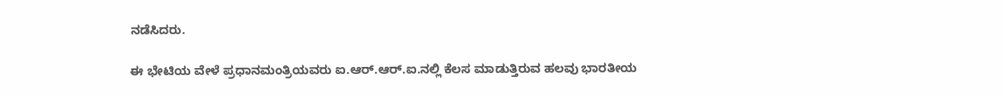ನಡೆಸಿದರು.

ಈ ಭೇಟಿಯ ವೇಳೆ ಪ್ರಧಾನಮಂತ್ರಿಯವರು ಐ.ಆರ್.ಆರ್.ಐ.ನಲ್ಲಿ ಕೆಲಸ ಮಾಡುತ್ತಿರುವ ಹಲವು ಭಾರತೀಯ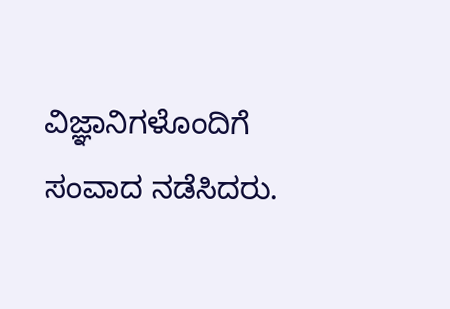ವಿಜ್ಞಾನಿಗಳೊಂದಿಗೆ ಸಂವಾದ ನಡೆಸಿದರು.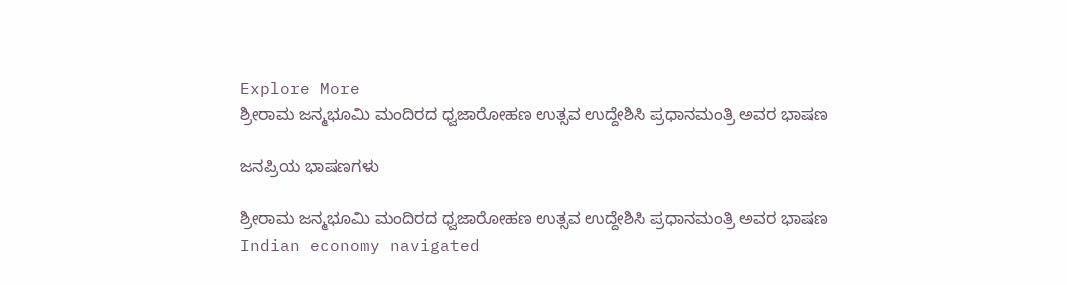Explore More
ಶ್ರೀರಾಮ ಜನ್ಮಭೂಮಿ ಮಂದಿರದ ಧ್ವಜಾರೋಹಣ ಉತ್ಸವ ಉದ್ದೇಶಿಸಿ ಪ್ರಧಾನಮಂತ್ರಿ ಅವರ ಭಾಷಣ

ಜನಪ್ರಿಯ ಭಾಷಣಗಳು

ಶ್ರೀರಾಮ ಜನ್ಮಭೂಮಿ ಮಂದಿರದ ಧ್ವಜಾರೋಹಣ ಉತ್ಸವ ಉದ್ದೇಶಿಸಿ ಪ್ರಧಾನಮಂತ್ರಿ ಅವರ ಭಾಷಣ
Indian economy navigated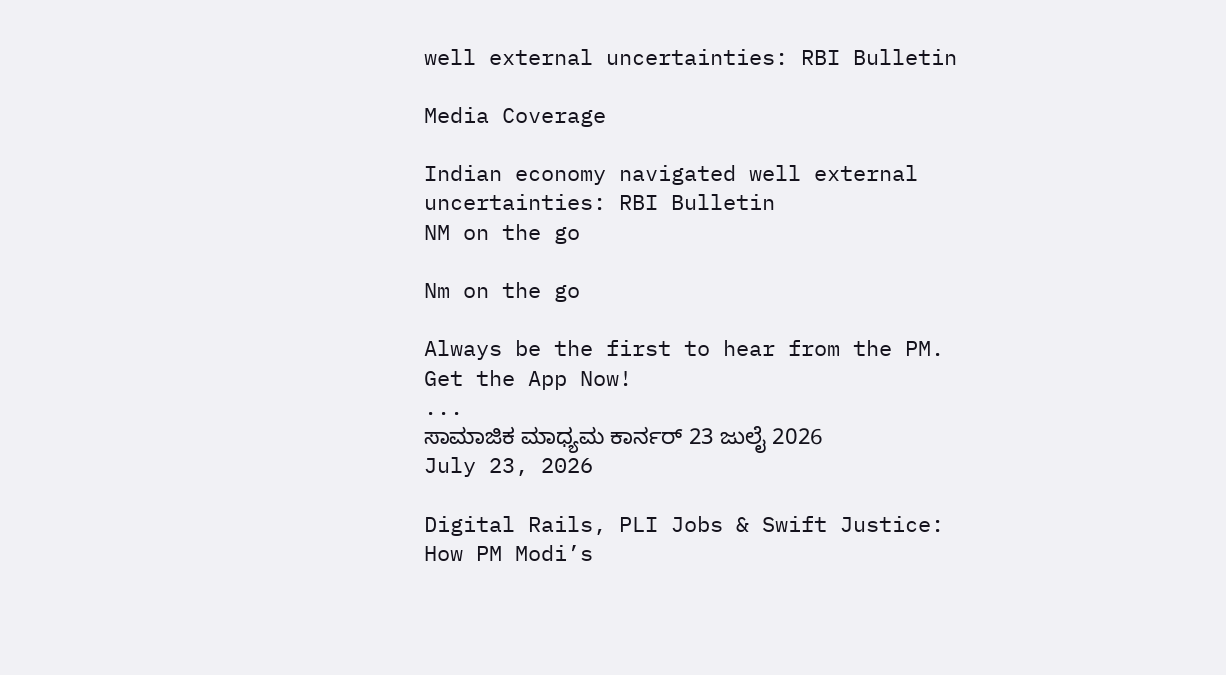well external uncertainties: RBI Bulletin

Media Coverage

Indian economy navigated well external uncertainties: RBI Bulletin
NM on the go

Nm on the go

Always be the first to hear from the PM. Get the App Now!
...
ಸಾಮಾಜಿಕ ಮಾಧ್ಯಮ ಕಾರ್ನರ್ 23 ಜುಲೈ 2026
July 23, 2026

Digital Rails, PLI Jobs & Swift Justice: How PM Modi’s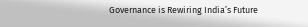Governance is Rewiring India’s Future